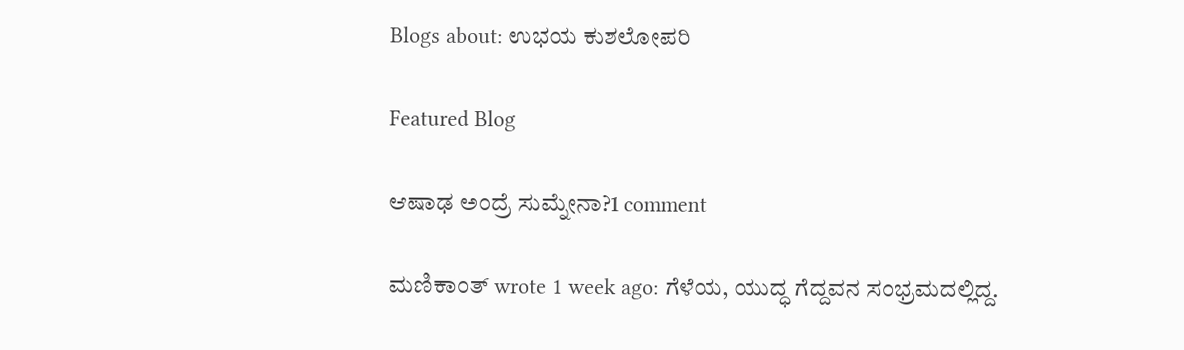Blogs about: ಉಭಯ ಕುಶಲೋಪರಿ

Featured Blog

ಆಷಾಢ ಅಂದ್ರೆ ಸುಮ್ನೇನಾ?1 comment

ಮಣಿಕಾಂತ್ wrote 1 week ago: ಗೆಳೆಯ, ಯುದ್ಧ ಗೆದ್ದವನ ಸಂಭ್ರಮದಲ್ಲಿದ್ದ.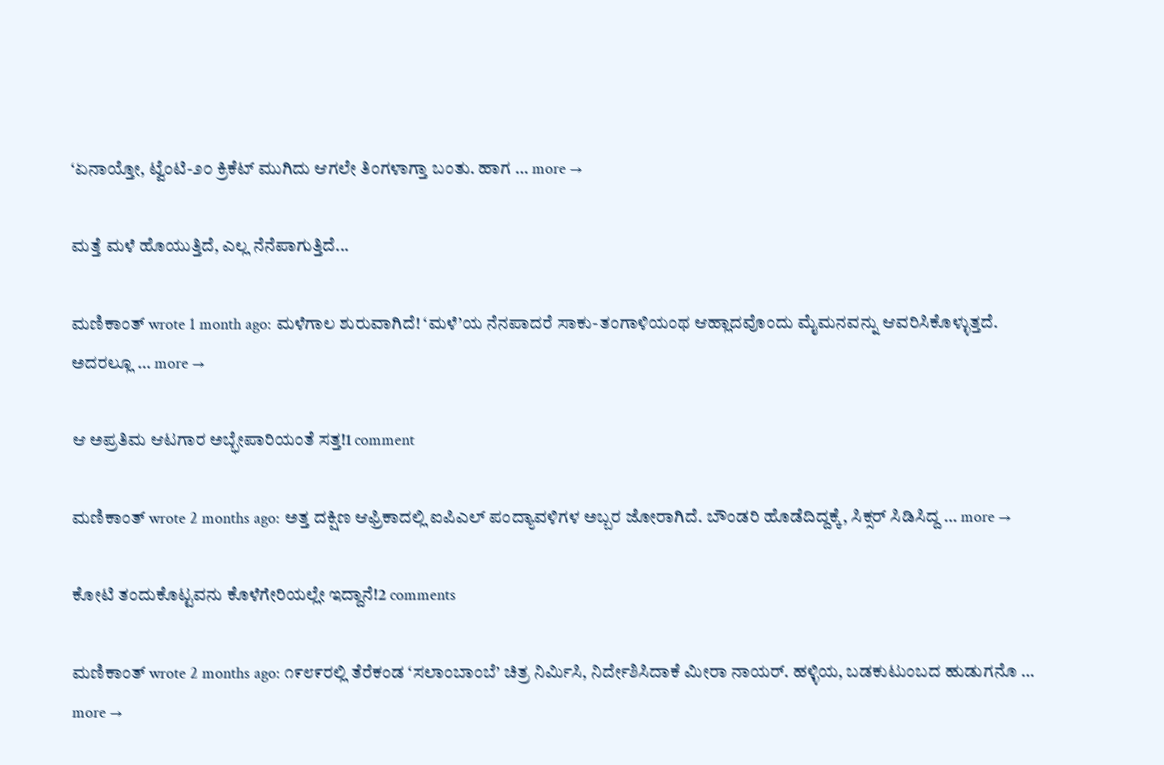‘ಏನಾಯ್ತೋ, ಟ್ವೆಂಟಿ-೨೦ ಕ್ರಿಕೆಟ್ ಮುಗಿದು ಆಗಲೇ ತಿಂಗಳಾಗ್ತಾ ಬಂತು. ಹಾಗ … more →

ಮತ್ತೆ ಮಳೆ ಹೊಯುತ್ತಿದೆ, ಎಲ್ಲ ನೆನೆಪಾಗುತ್ತಿದೆ...

ಮಣಿಕಾಂತ್ wrote 1 month ago: ಮಳೆಗಾಲ ಶುರುವಾಗಿದೆ! ‘ಮಳೆ’ಯ ನೆನಪಾದರೆ ಸಾಕು-ತಂಗಾಳಿಯಂಥ ಆಹ್ಲಾದವೊಂದು ಮೈಮನವನ್ನು ಆವರಿಸಿಕೊಳ್ಳುತ್ತದೆ. ಅದರಲ್ಲೂ … more →

ಆ ಅಪ್ರತಿಮ ಆಟಗಾರ ಅಬ್ಭೇಪಾರಿಯಂತೆ ಸತ್ತ!1 comment

ಮಣಿಕಾಂತ್ wrote 2 months ago: ಅತ್ತ ದಕ್ಷಿಣ ಆಫ್ರಿಕಾದಲ್ಲಿ ಐಪಿಎಲ್ ಪಂದ್ಯಾವಳಿಗಳ ಅಬ್ಬರ ಜೋರಾಗಿದೆ. ಬೌಂಡರಿ ಹೊಡೆದಿದ್ದಕ್ಕೆ, ಸಿಕ್ಸರ್ ಸಿಡಿಸಿದ್ದ … more →

ಕೋಟಿ ತಂದುಕೊಟ್ಟವನು ಕೊಳೆಗೇರಿಯಲ್ಲೇ ಇದ್ದಾನೆ!2 comments

ಮಣಿಕಾಂತ್ wrote 2 months ago: ೧೯೮೯ರಲ್ಲಿ ತೆರೆಕಂಡ ‘ಸಲಾಂಬಾಂಬೆ’ ಚಿತ್ರ ನಿರ್ಮಿಸಿ, ನಿರ್ದೇಶಿಸಿದಾಕೆ ಮೀರಾ ನಾಯರ್. ಹಳ್ಳಿಯ, ಬಡಕುಟುಂಬದ ಹುಡುಗನೊ … more →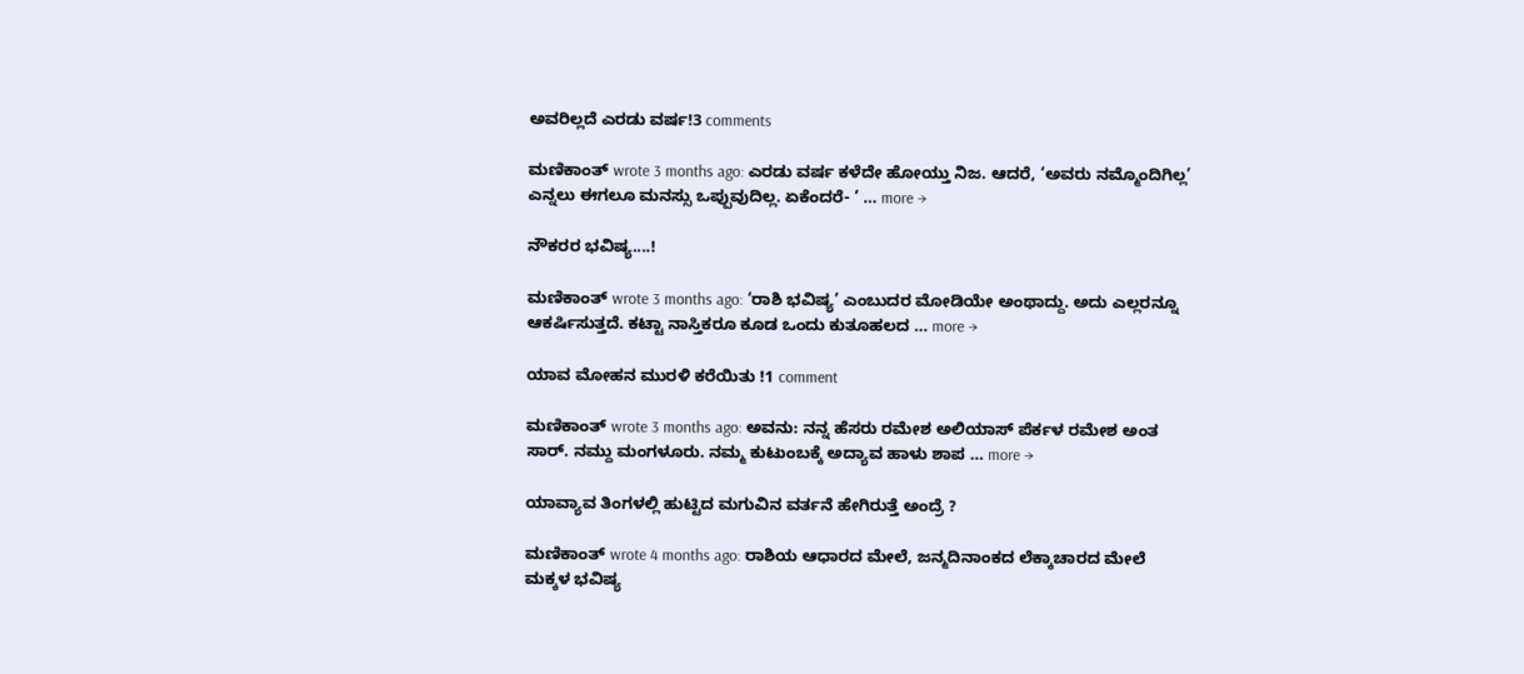ಅವರಿಲ್ಲದೆ ಎರಡು ವರ್ಷ!3 comments

ಮಣಿಕಾಂತ್ wrote 3 months ago: ಎರಡು ವರ್ಷ ಕಳೆದೇ ಹೋಯ್ತು ನಿಜ. ಆದರೆ, ‘ಅವರು ನಮ್ಮೊಂದಿಗಿಲ್ಲ’ ಎನ್ನಲು ಈಗಲೂ ಮನಸ್ಸು ಒಪ್ಪುವುದಿಲ್ಲ. ಏಕೆಂದರೆ- ‘ … more →

ನೌಕರರ ಭವಿಷ್ಯ....!

ಮಣಿಕಾಂತ್ wrote 3 months ago: ‘ರಾಶಿ ಭವಿಷ್ಯ’ ಎಂಬುದರ ಮೋಡಿಯೇ ಅಂಥಾದ್ದು. ಅದು ಎಲ್ಲರನ್ನೂ ಆಕರ್ಷಿಸುತ್ತದೆ. ಕಟ್ಟಾ ನಾಸ್ತಿಕರೂ ಕೂಡ ಒಂದು ಕುತೂಹಲದ … more →

ಯಾವ ಮೋಹನ ಮುರಳಿ ಕರೆಯಿತು !1 comment

ಮಣಿಕಾಂತ್ wrote 3 months ago: ಅವನು: ನನ್ನ ಹೆಸರು ರಮೇಶ ಅಲಿಯಾಸ್ ಪೆರ್ಕಳ ರಮೇಶ ಅಂತ ಸಾರ್. ನಮ್ದು ಮಂಗಳೂರು. ನಮ್ಮ ಕುಟುಂಬಕ್ಕೆ ಅದ್ಯಾವ ಹಾಳು ಶಾಪ … more →

ಯಾವ್ಯಾವ ತಿಂಗಳಲ್ಲಿ ಹುಟ್ಟಿದ ಮಗುವಿನ ವರ್ತನೆ ಹೇಗಿರುತ್ತೆ ಅಂದ್ರೆ ?

ಮಣಿಕಾಂತ್ wrote 4 months ago: ರಾಶಿಯ ಆಧಾರದ ಮೇಲೆ, ಜನ್ಮದಿನಾಂಕದ ಲೆಕ್ಕಾಚಾರದ ಮೇಲೆ ಮಕ್ಕಳ ಭವಿಷ್ಯ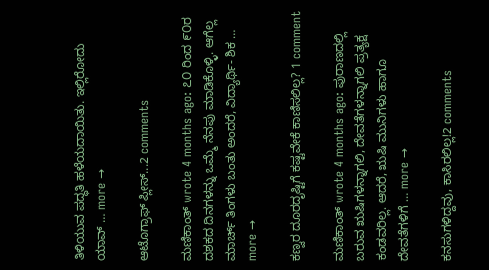ತಿಳಿಯುವ ಪದ್ಧತಿ ಹಳೆಯದಾಯಿತು. ಇಲ್ಲಿರೋದು ಯಾವ್ … more →

ಆಟೊಗ್ರಾಫ್ ಪ್ಲೀಸ್...2 comments

ಮಣಿಕಾಂತ್ wrote 4 months ago: ೭೦ ರಿಂದ ೯೦ರ ದಶಕದ ದಿನಗಳನ್ನು ಒಮ್ಮೆ ನೆನಪು ಮಾಡಿಕೊಳ್ಳಿ. ಆಗೆಲ್ಲ ಮಾರ್ಚ್ ತಿಂಗಳು ಬಂತು ಅಂದರೆ, ವಿದ್ಯಾರ್ಥಿ- ಶಿಕ … more →

ಕಣ್ವರ ದೂರದೃಷ್ಟಿಗೆ ಕಷ್ಟವೇಕೆ ಕಾಣಿಸಲಿಲ್ಲ? 1 comment

ಮಣಿಕಾಂತ್ wrote 4 months ago: ಪುರಾಣದಲ್ಲಿ ಬರುವ ಋಷಿಗಳನ್ನಾಗಲಿ, ದೇವತೆಗಳನ್ನಾಗಲಿ ಪ್ರತ್ಯಕ್ಷ ಕಂಡವರಿಲ್ಲ. ಆದರೆ, ಋಷಿ ಮುನಿಗಳು ಹಾಗೂ ದೇವತೆಗಳಿಗೆ … more →

ಕನಸುಗಳಿದ್ದವು, ಕಾಸಿರಲಿಲ್ಲ!2 comments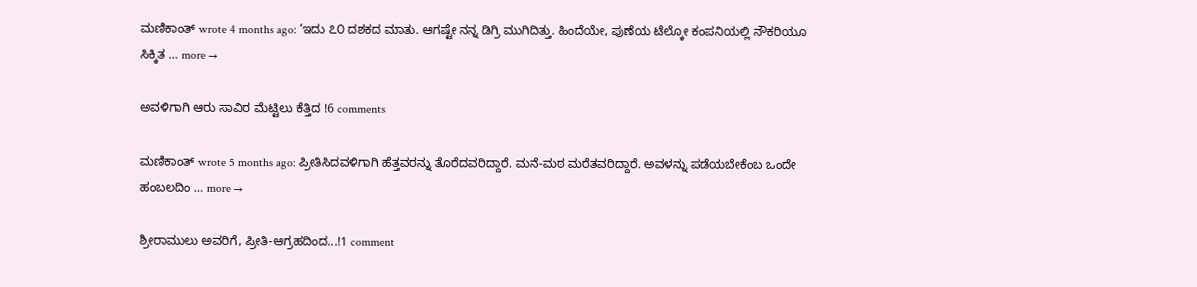ಮಣಿಕಾಂತ್ wrote 4 months ago: ‘ಇದು ೭೦ ದಶಕದ ಮಾತು. ಆಗಷ್ಟೇ ನನ್ನ ಡಿಗ್ರಿ ಮುಗಿದಿತ್ತು. ಹಿಂದೆಯೇ, ಪುಣೆಯ ಟೆಲ್ಕೋ ಕಂಪನಿಯಲ್ಲಿ ನೌಕರಿಯೂ ಸಿಕ್ಕಿತ … more →

ಅವಳಿಗಾಗಿ ಆರು ಸಾವಿರ ಮೆಟ್ಟಿಲು ಕೆತ್ತಿದ !6 comments

ಮಣಿಕಾಂತ್ wrote 5 months ago: ಪ್ರೀತಿಸಿದವಳಿಗಾಗಿ ಹೆತ್ತವರನ್ನು ತೊರೆದವರಿದ್ದಾರೆ. ಮನೆ-ಮಠ ಮರೆತವರಿದ್ದಾರೆ. ಅವಳನ್ನು ಪಡೆಯಬೇಕೆಂಬ ಒಂದೇ ಹಂಬಲದಿಂ … more →

ಶ್ರೀರಾಮುಲು ಅವರಿಗೆ, ಪ್ರೀತಿ-ಆಗ್ರಹದಿಂದ...!1 comment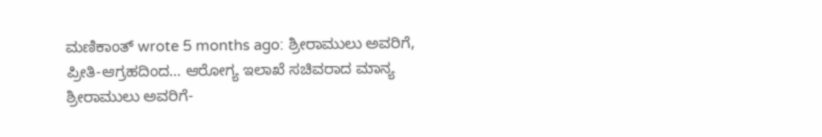ಮಣಿಕಾಂತ್ wrote 5 months ago: ಶ್ರೀರಾಮುಲು ಅವರಿಗೆ, ಪ್ರೀತಿ-ಆಗ್ರಹದಿಂದ… ಆರೋಗ್ಯ ಇಲಾಖೆ ಸಚಿವರಾದ ಮಾನ್ಯ ಶ್ರೀರಾಮುಲು ಅವರಿಗೆ-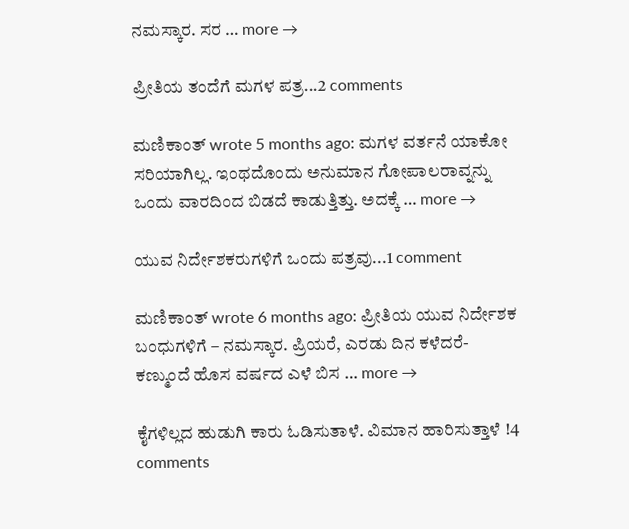ನಮಸ್ಕಾರ. ಸರ … more →

ಪ್ರೀತಿಯ ತಂದೆಗೆ ಮಗಳ ಪತ್ರ...2 comments

ಮಣಿಕಾಂತ್ wrote 5 months ago: ಮಗಳ ವರ್ತನೆ ಯಾಕೋ ಸರಿಯಾಗಿಲ್ಲ. ಇಂಥದೊಂದು ಅನುಮಾನ ಗೋಪಾಲರಾವ್ನನ್ನು ಒಂದು ವಾರದಿಂದ ಬಿಡದೆ ಕಾಡುತ್ತಿತ್ತು. ಅದಕ್ಕೆ … more →

ಯುವ ನಿರ್ದೇಶಕರುಗಳಿಗೆ ಒಂದು ಪತ್ರವು...1 comment

ಮಣಿಕಾಂತ್ wrote 6 months ago: ಪ್ರೀತಿಯ ಯುವ ನಿರ್ದೇಶಕ ಬಂಧುಗಳಿಗೆ – ನಮಸ್ಕಾರ. ಪ್ರಿಯರೆ, ಎರಡು ದಿನ ಕಳೆದರೆ-ಕಣ್ಮುಂದೆ ಹೊಸ ವರ್ಷದ ಎಳೆ ಬಿಸ … more →

ಕೈಗಳಿಲ್ಲದ ಹುಡುಗಿ ಕಾರು ಓಡಿಸುತಾಳೆ. ವಿಮಾನ ಹಾರಿಸುತ್ತಾಳೆ !4 comments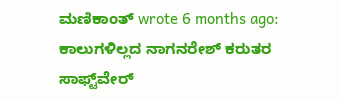ಮಣಿಕಾಂತ್ wrote 6 months ago: ಕಾಲುಗಳಿಲ್ಲದ ನಾಗನರೇಶ್ ಕರುತರ ಸಾಫ್ಟ್‌ವೇರ್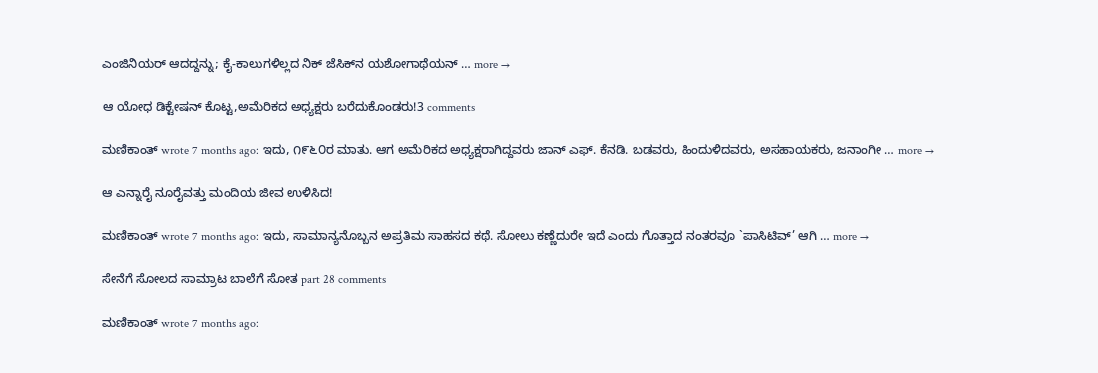ಎಂಜಿನಿಯರ್ ಆದದ್ದನ್ನು; ಕೈ-ಕಾಲುಗಳಿಲ್ಲದ ನಿಕ್ ಜೆಸಿಕ್‌ನ ಯಶೋಗಾಥೆಯನ್ … more →

ಆ ಯೋಧ ಡಿಕ್ಟೇಷನ್ ಕೊಟ್ಟ,ಅಮೆರಿಕದ ಅಧ್ಯಕ್ಷರು ಬರೆದುಕೊಂಡರು!3 comments

ಮಣಿಕಾಂತ್ wrote 7 months ago: ಇದು, ೧೯೬೦ರ ಮಾತು. ಆಗ ಅಮೆರಿಕದ ಅಧ್ಯಕ್ಷರಾಗಿದ್ದವರು ಜಾನ್ ಎಫ್. ಕೆನಡಿ. ಬಡವರು, ಹಿಂದುಳಿದವರು, ಅಸಹಾಯಕರು, ಜನಾಂಗೀ … more →

ಆ ಎನ್ನಾರೈ ನೂರೈವತ್ತು ಮಂದಿಯ ಜೀವ ಉಳಿಸಿದ!

ಮಣಿಕಾಂತ್ wrote 7 months ago: ಇದು, ಸಾಮಾನ್ಯನೊಬ್ಬನ ಅಪ್ರತಿಮ ಸಾಹಸದ ಕಥೆ. ಸೋಲು ಕಣ್ಣೆದುರೇ ಇದೆ ಎಂದು ಗೊತ್ತಾದ ನಂತರವೂ `ಪಾಸಿಟಿವ್’ ಆಗಿ … more →

ಸೇನೆಗೆ ಸೋಲದ ಸಾಮ್ರಾಟ ಬಾಲೆಗೆ ಸೋತ part 28 comments

ಮಣಿಕಾಂತ್ wrote 7 months ago: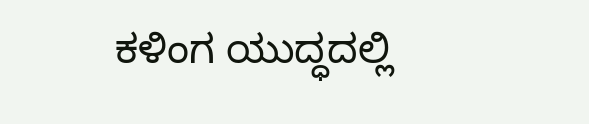ಕಳಿಂಗ ಯುದ್ಧದಲ್ಲಿ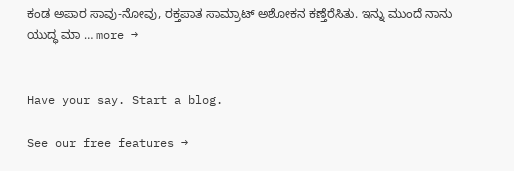ಕಂಡ ಅಪಾರ ಸಾವು-ನೋವು, ರಕ್ತಪಾತ ಸಾಮ್ರಾಟ್ ಅಶೋಕನ ಕಣ್ತೆರೆಸಿತು. ಇನ್ನು ಮುಂದೆ ನಾನು ಯುದ್ಧ ಮಾ … more →


Have your say. Start a blog.

See our free features →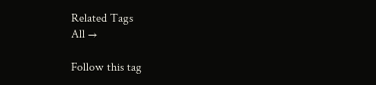Related Tags
All →

Follow this tag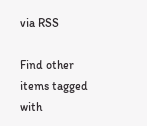via RSS

Find other items tagged with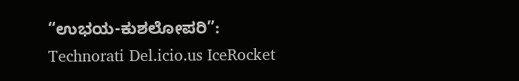“ಉಭಯ-ಕುಶಲೋಪರಿ”:
Technorati Del.icio.us IceRocket